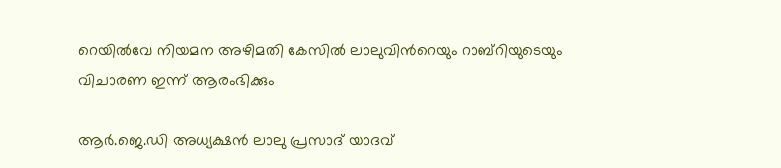റെയിൽവേ നിയമന അഴിമതി കേസിൽ ലാലുവിന്‍റെയും റാബ്റിയുടെയും വിചാരണ ഇന്ന് ആരംഭിക്കും

ആർ.ജെ.ഡി അധ്യക്ഷൻ ലാലു പ്രസാദ് യാദവ്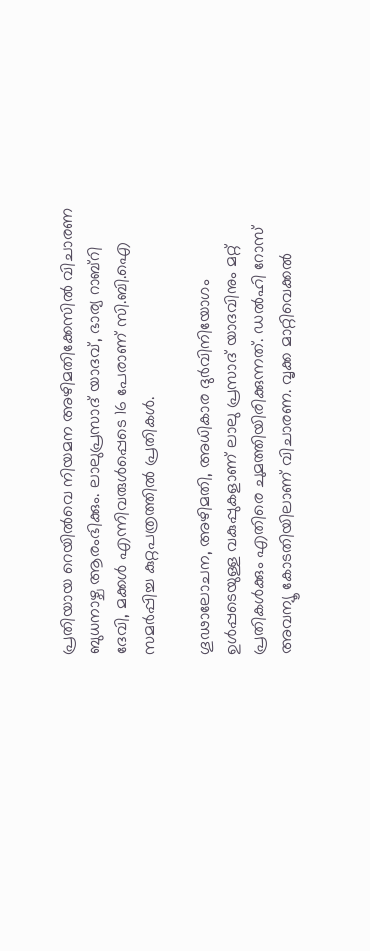പ്രതിയായ റെയിൽവെ നിയമന അഴിമതിക്കേസിൽ വിചാരണ ബുധനാഴ്ച ആരംഭിക്കും. ലാലുപ്രസാദ് യാദവ്, ഭാര്യ റാബ്‍റി ദേവി, മക്കൾ എന്നിവരുൾപ്പെടെ 16 പേരാണ് സി.ബി.ഐ സമർപ്പിച്ച കുറ്റപത്രത്തിൽ പ്രതികൾ.

ഗൂഢാലോചന, അഴിമതി, അധികാര ദുർവിനിയോഗം ഉൾപ്പടെയുള്ള വകുപ്പുകളാണ് ലാലു പ്രസാദ് യാദവിനും മറ്റ് പ്രതികൾക്കും എതിരെ ചുമത്തിയിരിക്കുന്നത്. ഡൽഹി റോസ് അവന്യൂ കോടതിയിലാണ് വിചാരണ. വൃക്ക മാറ്റിവെക്കൽ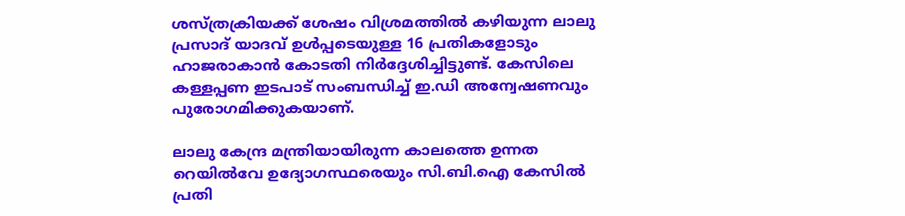ശസ്ത്രക്രിയക്ക് ശേഷം വിശ്രമത്തിൽ കഴിയുന്ന ലാലു പ്രസാദ് യാദവ് ഉൾപ്പടെയുള്ള 16 പ്രതികളോടും ഹാജരാകാൻ കോടതി നിർദ്ദേശിച്ചിട്ടുണ്ട്. കേസിലെ കള്ളപ്പണ ഇടപാട് സംബന്ധിച്ച് ഇ.ഡി അന്വേഷണവും പുരോഗമിക്കുകയാണ്.

ലാലു കേന്ദ്ര മന്ത്രിയായിരുന്ന കാലത്തെ ഉന്നത റെയിൽവേ ഉദ്യോഗസ്ഥരെയും സി.ബി.ഐ കേസിൽ പ്രതി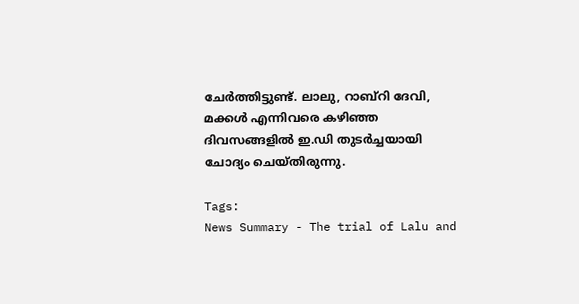ചേർത്തിട്ടുണ്ട്. ലാലു, റാബ്റി ദേവി, മക്കൾ എന്നിവരെ കഴിഞ്ഞ ദിവസങ്ങളിൽ ഇ.ഡി തുടർച്ചയായി ചോദ്യം ചെയ്തിരുന്നു.

Tags:
News Summary - The trial of Lalu and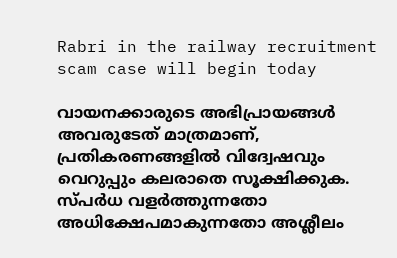Rabri in the railway recruitment scam case will begin today

വായനക്കാരുടെ അഭിപ്രായങ്ങള്‍ അവരുടേത് മാത്രമാണ്, പ്രതികരണങ്ങളിൽ വിദ്വേഷവും വെറുപ്പും കലരാതെ സൂക്ഷിക്കുക. സ്പർധ വളർത്തുന്നതോ അധിക്ഷേപമാകുന്നതോ അശ്ലീലം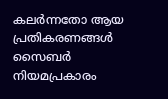കലർന്നതോ ആയ പ്രതികരണങ്ങൾ സൈബർ നിയമപ്രകാരം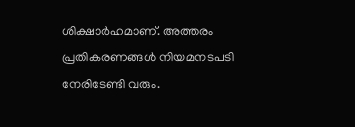ശിക്ഷാർഹമാണ്. അത്തരം പ്രതികരണങ്ങൾ നിയമനടപടി നേരിടേണ്ടി വരും.